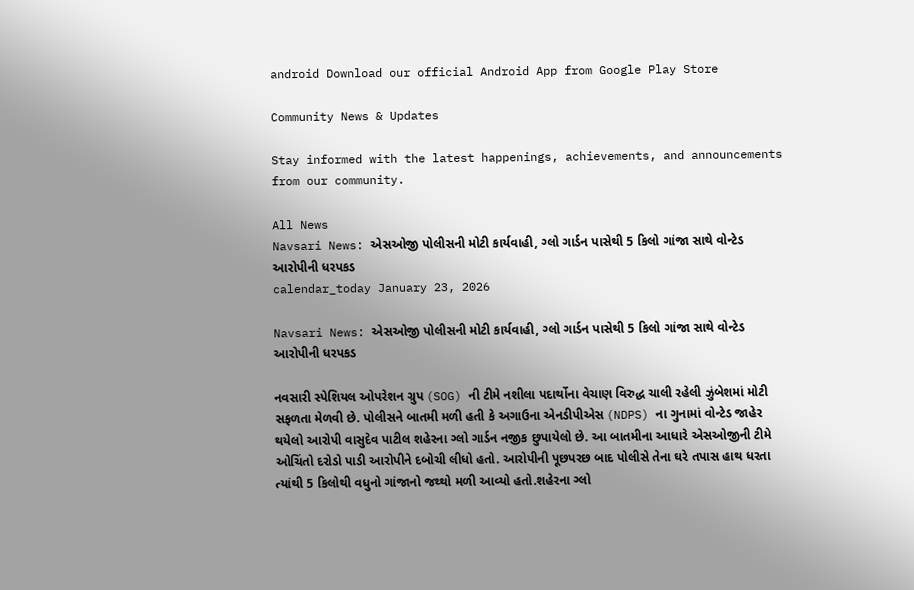android Download our official Android App from Google Play Store

Community News & Updates

Stay informed with the latest happenings, achievements, and announcements from our community.

All News
Navsari News: એસઓજી પોલીસની મોટી કાર્યવાહી, ગ્લો ગાર્ડન પાસેથી 5 કિલો ગાંજા સાથે વોન્ટેડ આરોપીની ધરપકડ
calendar_today January 23, 2026

Navsari News: એસઓજી પોલીસની મોટી કાર્યવાહી, ગ્લો ગાર્ડન પાસેથી 5 કિલો ગાંજા સાથે વોન્ટેડ આરોપીની ધરપકડ

નવસારી સ્પેશિયલ ઓપરેશન ગ્રુપ (SOG) ની ટીમે નશીલા પદાર્થોના વેચાણ વિરુદ્ધ ચાલી રહેલી ઝુંબેશમાં મોટી સફળતા મેળવી છે. પોલીસને બાતમી મળી હતી કે અગાઉના એનડીપીએસ (NDPS) ના ગુનામાં વોન્ટેડ જાહેર થયેલો આરોપી વાસુદેવ પાટીલ શહેરના ગ્લો ગાર્ડન નજીક છુપાયેલો છે. આ બાતમીના આધારે એસઓજીની ટીમે ઓચિંતો દરોડો પાડી આરોપીને દબોચી લીધો હતો. આરોપીની પૂછપરછ બાદ પોલીસે તેના ઘરે તપાસ હાથ ધરતા ત્યાંથી 5 કિલોથી વધુનો ગાંજાનો જથ્થો મળી આવ્યો હતો.શહેરના ગ્લો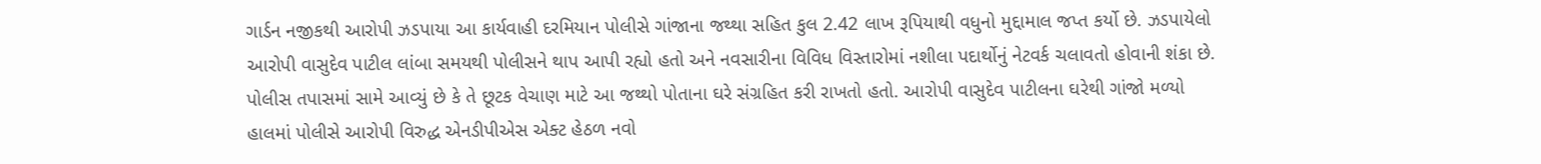ગાર્ડન નજીકથી આરોપી ઝડપાયા આ કાર્યવાહી દરમિયાન પોલીસે ગાંજાના જથ્થા સહિત કુલ 2.42 લાખ રૂપિયાથી વધુનો મુદ્દામાલ જપ્ત કર્યો છે. ઝડપાયેલો આરોપી વાસુદેવ પાટીલ લાંબા સમયથી પોલીસને થાપ આપી રહ્યો હતો અને નવસારીના વિવિધ વિસ્તારોમાં નશીલા પદાર્થોનું નેટવર્ક ચલાવતો હોવાની શંકા છે. પોલીસ તપાસમાં સામે આવ્યું છે કે તે છૂટક વેચાણ માટે આ જથ્થો પોતાના ઘરે સંગ્રહિત કરી રાખતો હતો. આરોપી વાસુદેવ પાટીલના ઘરેથી ગાંજો મળ્યો હાલમાં પોલીસે આરોપી વિરુદ્ધ એનડીપીએસ એક્ટ હેઠળ નવો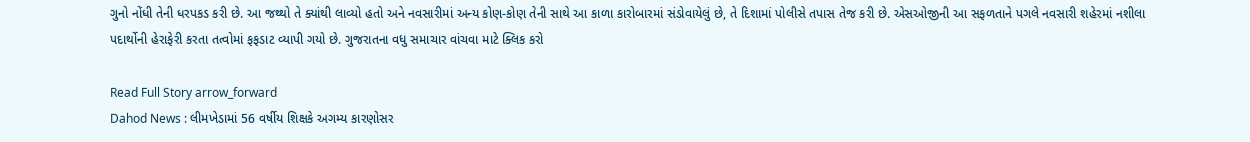ગુનો નોંધી તેની ધરપકડ કરી છે. આ જથ્થો તે ક્યાંથી લાવ્યો હતો અને નવસારીમાં અન્ય કોણ-કોણ તેની સાથે આ કાળા કારોબારમાં સંડોવાયેલું છે, તે દિશામાં પોલીસે તપાસ તેજ કરી છે. એસઓજીની આ સફળતાને પગલે નવસારી શહેરમાં નશીલા પદાર્થોની હેરાફેરી કરતા તત્વોમાં ફફડાટ વ્યાપી ગયો છે. ગુજરાતના વધુ સમાચાર વાંચવા માટે ક્લિક કરો

Read Full Story arrow_forward
Dahod News : લીમખેડામાં 56 વર્ષીય શિક્ષકે અગમ્ય કારણોસર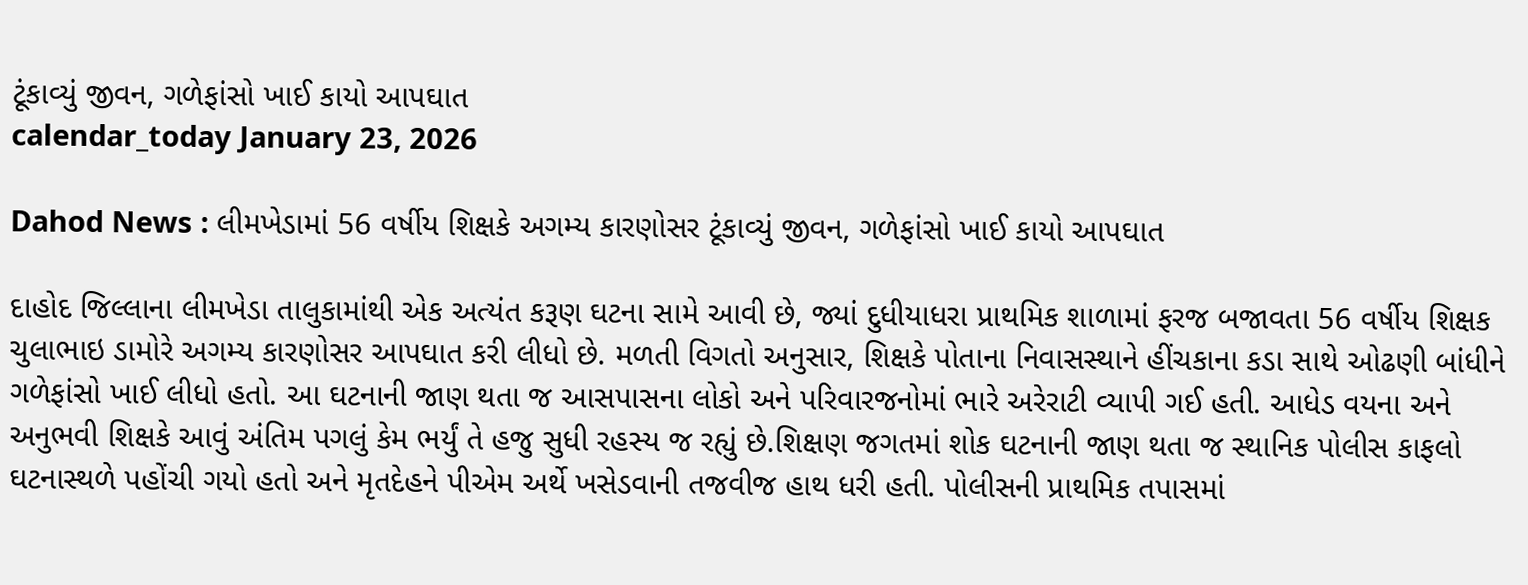ટૂંકાવ્યું જીવન, ગળેફાંસો ખાઈ કાયો આપઘાત
calendar_today January 23, 2026

Dahod News : લીમખેડામાં 56 વર્ષીય શિક્ષકે અગમ્ય કારણોસર ટૂંકાવ્યું જીવન, ગળેફાંસો ખાઈ કાયો આપઘાત

દાહોદ જિલ્લાના લીમખેડા તાલુકામાંથી એક અત્યંત કરૂણ ઘટના સામે આવી છે, જ્યાં દુધીયાધરા પ્રાથમિક શાળામાં ફરજ બજાવતા 56 વર્ષીય શિક્ષક ચુલાભાઇ ડામોરે અગમ્ય કારણોસર આપઘાત કરી લીધો છે. મળતી વિગતો અનુસાર, શિક્ષકે પોતાના નિવાસસ્થાને હીંચકાના કડા સાથે ઓઢણી બાંધીને ગળેફાંસો ખાઈ લીધો હતો. આ ઘટનાની જાણ થતા જ આસપાસના લોકો અને પરિવારજનોમાં ભારે અરેરાટી વ્યાપી ગઈ હતી. આધેડ વયના અને અનુભવી શિક્ષકે આવું અંતિમ પગલું કેમ ભર્યું તે હજુ સુધી રહસ્ય જ રહ્યું છે.શિક્ષણ જગતમાં શોક ઘટનાની જાણ થતા જ સ્થાનિક પોલીસ કાફલો ઘટનાસ્થળે પહોંચી ગયો હતો અને મૃતદેહને પીએમ અર્થે ખસેડવાની તજવીજ હાથ ધરી હતી. પોલીસની પ્રાથમિક તપાસમાં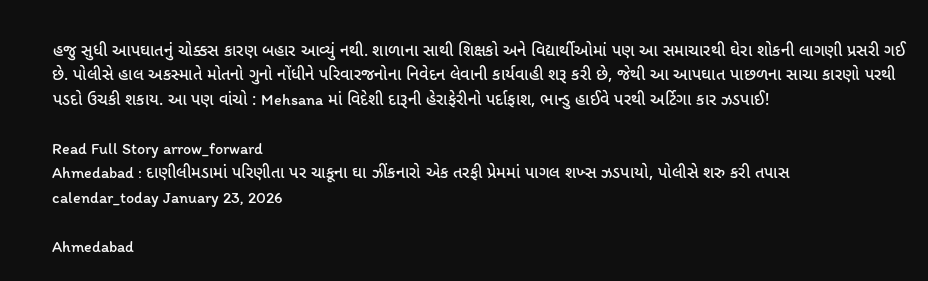હજુ સુધી આપઘાતનું ચોક્કસ કારણ બહાર આવ્યું નથી. શાળાના સાથી શિક્ષકો અને વિદ્યાર્થીઓમાં પણ આ સમાચારથી ઘેરા શોકની લાગણી પ્રસરી ગઈ છે. પોલીસે હાલ અકસ્માતે મોતનો ગુનો નોંધીને પરિવારજનોના નિવેદન લેવાની કાર્યવાહી શરૂ કરી છે, જેથી આ આપઘાત પાછળના સાચા કારણો પરથી પડદો ઉચકી શકાય. આ પણ વાંચો : Mehsana માં વિદેશી દારૂની હેરાફેરીનો પર્દાફાશ, ભાન્ડુ હાઈવે પરથી અર્ટિગા કાર ઝડપાઈ!

Read Full Story arrow_forward
Ahmedabad : દાણીલીમડામાં પરિણીતા પર ચાકૂના ઘા ઝીંકનારો એક તરફી પ્રેમમાં પાગલ શખ્સ ઝડપાયો, પોલીસે શરુ કરી તપાસ
calendar_today January 23, 2026

Ahmedabad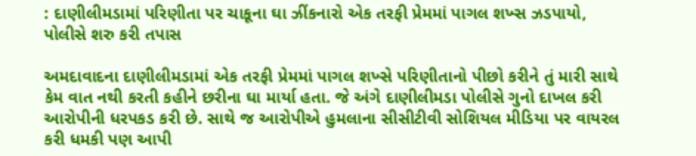: દાણીલીમડામાં પરિણીતા પર ચાકૂના ઘા ઝીંકનારો એક તરફી પ્રેમમાં પાગલ શખ્સ ઝડપાયો, પોલીસે શરુ કરી તપાસ

અમદાવાદના દાણીલીમડામાં એક તરફી પ્રેમમાં પાગલ શખ્સે પરિણીતાનો પીછો કરીને તું મારી સાથે કેમ વાત નથી કરતી કહીને છરીના ઘા માર્યા હતા. જે અંગે દાણીલીમડા પોલીસે ગુનો દાખલ કરી આરોપીની ધરપકડ કરી છે. સાથે જ આરોપીએ હુમલાના સીસીટીવી સોશિયલ મીડિયા પર વાયરલ કરી ધમકી પણ આપી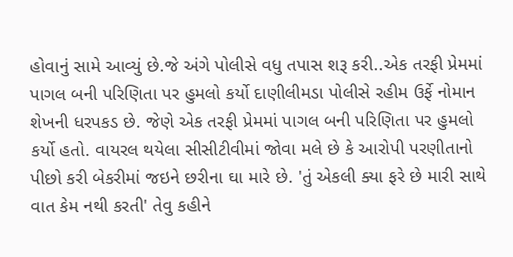હોવાનું સામે આવ્યું છે.જે અંગે પોલીસે વધુ તપાસ શરૂ કરી..એક તરફી પ્રેમમાં પાગલ બની પરિણિતા પર હુમલો કર્યો દાણીલીમડા પોલીસે રહીમ ઉર્ફે નોમાન શેખની ધરપકડ છે. જેણે એક તરફી પ્રેમમાં પાગલ બની પરિણિતા પર હુમલો કર્યો હતો. વાયરલ થયેલા સીસીટીવીમાં જોવા મલે છે કે આરોપી પરણીતાનો પીછો કરી બેકરીમાં જઇને છરીના ઘા મારે છે. 'તું એકલી ક્યા ફરે છે મારી સાથે વાત કેમ નથી કરતી' તેવુ કહીને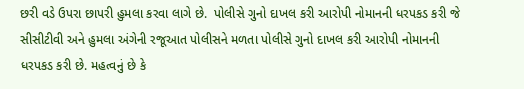છરી વડે ઉપરા છાપરી હુમલા કરવા લાગે છે.  પોલીસે ગુનો દાખલ કરી આરોપી નોમાનની ધરપકડ કરી જે સીસીટીવી અને હુમલા અંગેની રજૂઆત પોલીસને મળતા પોલીસે ગુનો દાખલ કરી આરોપી નોમાનની ધરપકડ કરી છે. મહત્વનું છે કે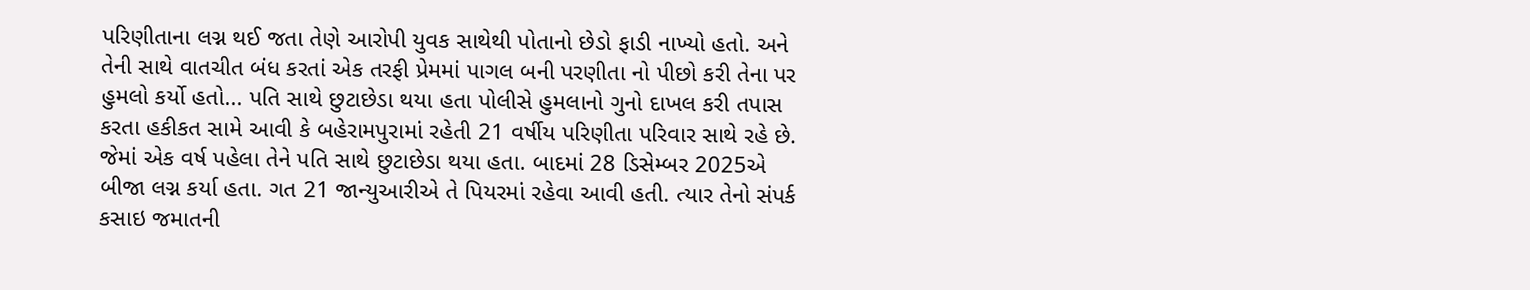પરિણીતાના લગ્ન થઈ જતા તેણે આરોપી યુવક સાથેથી પોતાનો છેડો ફાડી નાખ્યો હતો. અને તેની સાથે વાતચીત બંધ કરતાં એક તરફી પ્રેમમાં પાગલ બની પરણીતા નો પીછો કરી તેના પર હુમલો કર્યો હતો... પતિ સાથે છુટાછેડા થયા હતા પોલીસે હુમલાનો ગુનો દાખલ કરી તપાસ કરતા હકીકત સામે આવી કે બહેરામપુરામાં રહેતી 21 વર્ષીય પરિણીતા પરિવાર સાથે રહે છે. જેમાં એક વર્ષ પહેલા તેને પતિ સાથે છુટાછેડા થયા હતા. બાદમાં 28 ડિસેમ્બર 2025એ બીજા લગ્ન કર્યા હતા. ગત 21 જાન્યુઆરીએ તે પિયરમાં રહેવા આવી હતી. ત્યાર તેનો સંપર્ક કસાઇ જમાતની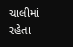ચાલીમાં રહેતા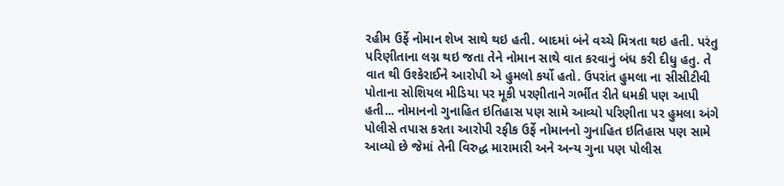રહીમ ઉર્ફે નોમાન શેખ સાથે થઇ હતી. બાદમાં બંને વચ્ચે મિત્રતા થઇ હતી. પરંતુ પરિણીતાના લગ્ન થઇ જતા તેને નોમાન સાથે વાત કરવાનું બંધ કરી દીધુ હતુ. તે વાત થી ઉશ્કેરાઈને આરોપી એ હુમલો કર્યો હતો. ઉપરાંત હુમલા ના સીસીટીવી પોતાના સોશિયલ મીડિયા પર મૂકી પરણીતાને ગર્ભીત રીતે ધમકી પણ આપી હતી... નોમાનનો ગુનાહિત ઇતિહાસ પણ સામે આવ્યો પરિણીતા પર હુમલા અંગે પોલીસે તપાસ કરતા આરોપી રફીક ઉર્ફે નોમાનનો ગુનાહિત ઇતિહાસ પણ સામે આવ્યો છે જેમાં તેની વિરુદ્ધ મારામારી અને અન્ય ગુના પણ પોલીસ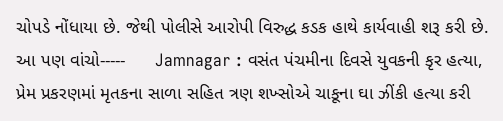ચોપડે નોંધાયા છે. જેથી પોલીસે આરોપી વિરુદ્ધ કડક હાથે કાર્યવાહી શરૂ કરી છે. આ પણ વાંચો-----      Jamnagar : વસંત પંચમીના દિવસે યુવકની કૃર હત્યા, પ્રેમ પ્રકરણમાં મૃતકના સાળા સહિત ત્રણ શખ્સોએ ચાકૂના ઘા ઝીંકી હત્યા કરી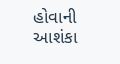હોવાની આશંકા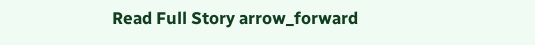Read Full Story arrow_forward